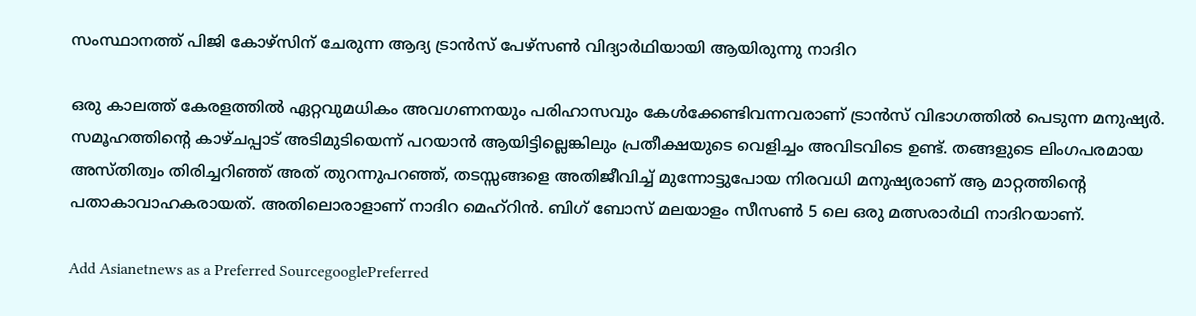സംസ്ഥാനത്ത് പിജി കോഴ്സിന് ചേരുന്ന ആദ്യ ട്രാന്‍സ് പേഴ്സണ്‍ വിദ്യാര്‍ഥിയായി ആയിരുന്നു നാദിറ

ഒരു കാലത്ത് കേരളത്തില്‍ ഏറ്റവുമധികം അവഗണനയും പരിഹാസവും കേള്‍ക്കേണ്ടിവന്നവരാണ് ട്രാന്‍സ് വിഭാഗത്തില്‍ പെടുന്ന മനുഷ്യര്‍. സമൂഹത്തിന്‍റെ കാഴ്ചപ്പാട് അടിമുടിയെന്ന് പറയാന്‍ ആയിട്ടില്ലെങ്കിലും പ്രതീക്ഷയുടെ വെളിച്ചം അവിടവിടെ ഉണ്ട്. തങ്ങളുടെ ലിംഗപരമായ അസ്തിത്വം തിരിച്ചറിഞ്ഞ് അത് തുറന്നുപറഞ്ഞ്, തടസ്സങ്ങളെ അതിജീവിച്ച് മുന്നോട്ടുപോയ നിരവധി മനുഷ്യരാണ് ആ മാറ്റത്തിന്‍റെ പതാകാവാഹകരായത്. അതിലൊരാളാണ് നാദിറ മെഹ്റിന്‍. ബിഗ് ബോസ് മലയാളം സീസണ്‍ 5 ലെ ഒരു മത്സരാര്‍ഥി നാദിറയാണ്.

Add Asianetnews as a Preferred SourcegooglePreferred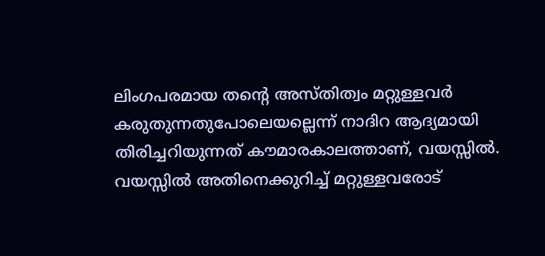ലിംഗപരമായ തന്‍റെ അസ്തിത്വം മറ്റുള്ളവര്‍ കരുതുന്നതുപോലെയല്ലെന്ന് നാദിറ ആദ്യമായി തിരിച്ചറിയുന്നത് കൗമാരകാലത്താണ്, വയസ്സില്‍. വയസ്സില്‍ അതിനെക്കുറിച്ച് മറ്റുള്ളവരോട്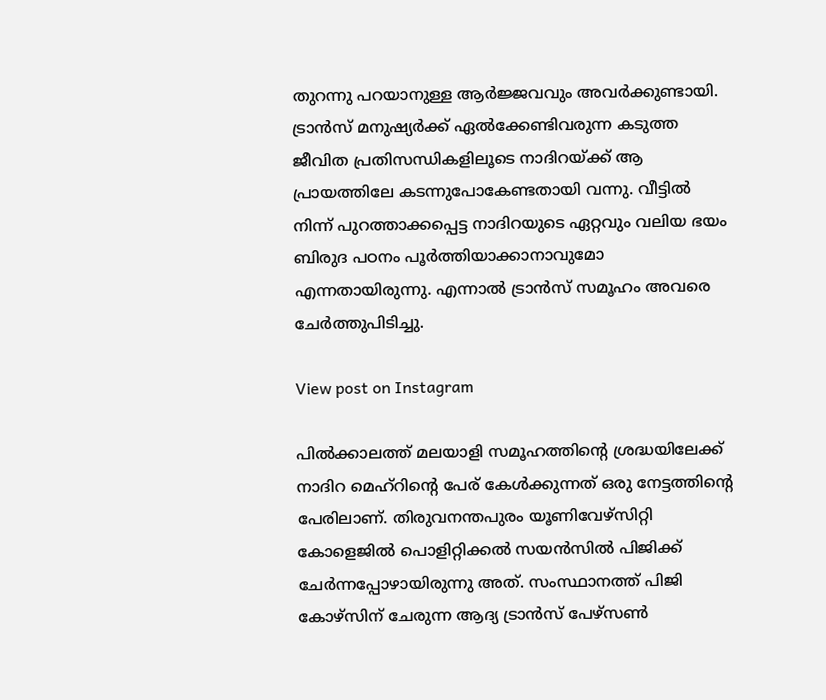തുറന്നു പറയാനുള്ള ആര്‍ജ്ജവവും അവര്‍ക്കുണ്ടായി. ട്രാന്‍സ് മനുഷ്യര്‍ക്ക് ഏല്‍ക്കേണ്ടിവരുന്ന കടുത്ത ജീവിത പ്രതിസന്ധികളിലൂടെ നാദിറയ്ക്ക് ആ പ്രായത്തിലേ കടന്നുപോകേണ്ടതായി വന്നു. വീട്ടില്‍ നിന്ന് പുറത്താക്കപ്പെട്ട നാദിറയുടെ ഏറ്റവും വലിയ ഭയം ബിരുദ പഠനം പൂര്‍ത്തിയാക്കാനാവുമോ എന്നതായിരുന്നു. എന്നാല്‍ ട്രാന്‍സ് സമൂഹം അവരെ ചേര്‍ത്തുപിടിച്ചു.

View post on Instagram

പില്‍ക്കാലത്ത് മലയാളി സമൂഹത്തിന്‍റെ ശ്രദ്ധയിലേക്ക് നാദിറ മെഹ്റിന്‍റെ പേര് കേള്‍ക്കുന്നത് ഒരു നേട്ടത്തിന്‍റെ പേരിലാണ്. തിരുവനന്തപുരം യൂണിവേഴ്സിറ്റി കോളെജില്‍ പൊളിറ്റിക്കല്‍ സയന്‍സില്‍ പിജിക്ക് ചേര്‍ന്നപ്പോഴായിരുന്നു അത്. സംസ്ഥാനത്ത് പിജി കോഴ്സിന് ചേരുന്ന ആദ്യ ട്രാന്‍സ് പേഴ്സണ്‍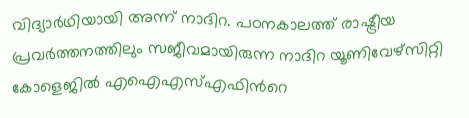വിദ്യാര്‍ഥിയായി അന്ന് നാദിറ. പഠനകാലത്ത് രാഷ്ട്രീയ പ്രവര്‍ത്തനത്തിലും സജീവമായിരുന്ന നാദിറ യൂണിവേഴ്സിറ്റി കോളെജില്‍ എഐഎസ്എഫിന്‍റെ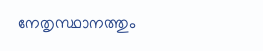നേതൃസ്ഥാനത്തും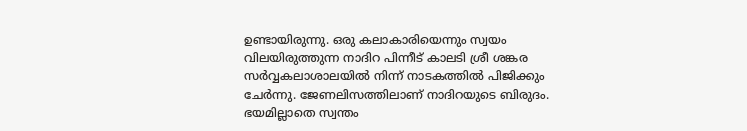ഉണ്ടായിരുന്നു. ഒരു കലാകാരിയെന്നും സ്വയം വിലയിരുത്തുന്ന നാദിറ പിന്നീട് കാലടി ശ്രീ ശങ്കര സര്‍വ്വകലാശാലയില്‍ നിന്ന് നാടകത്തില്‍ പിജിക്കും ചേര്‍ന്നു. ജേണലിസത്തിലാണ് നാദിറയുടെ ബിരുദം. ഭയമില്ലാതെ സ്വന്തം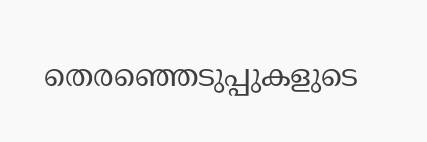തെരഞ്ഞെടുപ്പുകളുടെ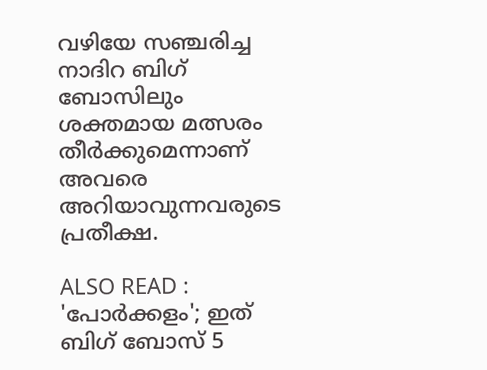വഴിയേ സഞ്ചരിച്ച നാദിറ ബിഗ് ബോസിലും ശക്തമായ മത്സരം തീര്‍ക്കുമെന്നാണ് അവരെ അറിയാവുന്നവരുടെ പ്രതീക്ഷ.

ALSO READ : 'പോർക്കളം'; ഇത് ബിഗ് ബോസ് 5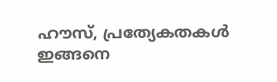ഹൗസ്, പ്രത്യേകതകള്‍ ഇങ്ങനെ